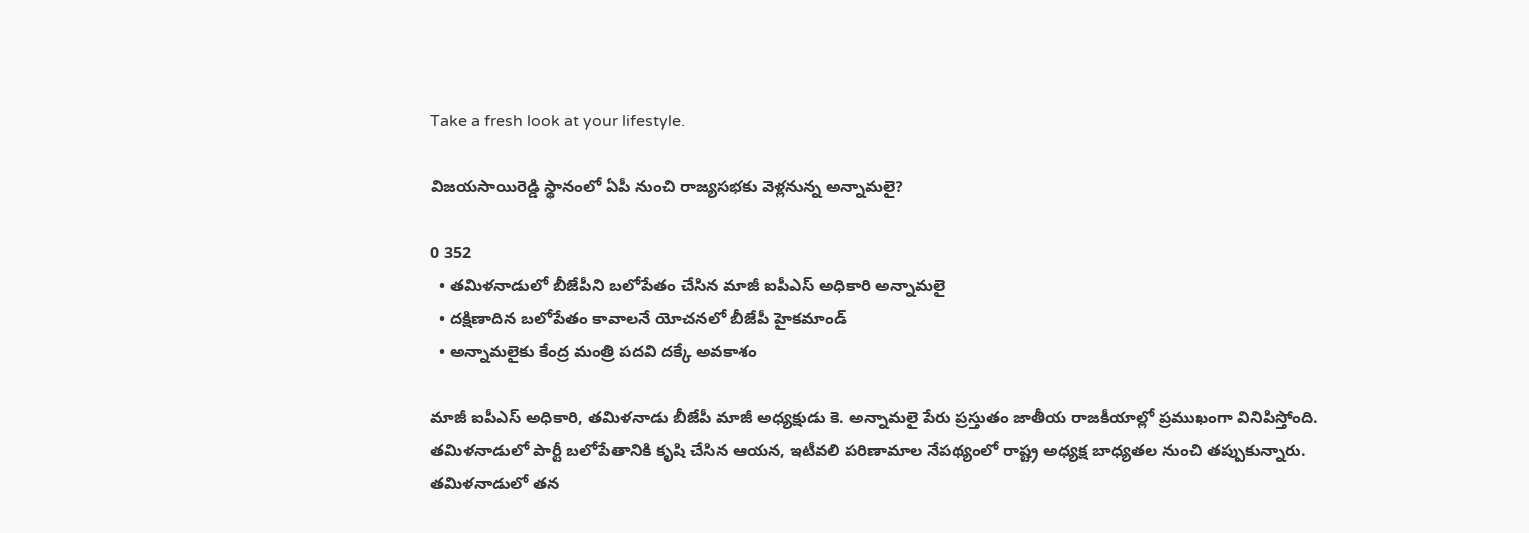Take a fresh look at your lifestyle.

విజయసాయిరెడ్డి స్థానంలో ఏపీ నుంచి రాజ్యసభకు వెళ్లనున్న అన్నామలై?

0 352
  • తమిళనాడులో బీజేపీని బలోపేతం చేసిన మాజీ ఐపీఎస్ అధికారి అన్నామలై
  • దక్షిణాదిన బలోపేతం కావాలనే యోచనలో బీజేపీ హైకమాండ్
  • అన్నామలైకు కేంద్ర మంత్రి పదవి దక్కే అవకాశం

మాజీ ఐపీఎస్ అధికారి, తమిళనాడు బీజేపీ మాజీ అధ్యక్షుడు కె. అన్నామలై పేరు ప్రస్తుతం జాతీయ రాజకీయాల్లో ప్రముఖంగా వినిపిస్తోంది. తమిళనాడులో పార్టీ బలోపేతానికి కృషి చేసిన ఆయన, ఇటీవలి పరిణామాల నేపథ్యంలో రాష్ట్ర అధ్యక్ష బాధ్యతల నుంచి తప్పుకున్నారు. తమిళనాడులో తన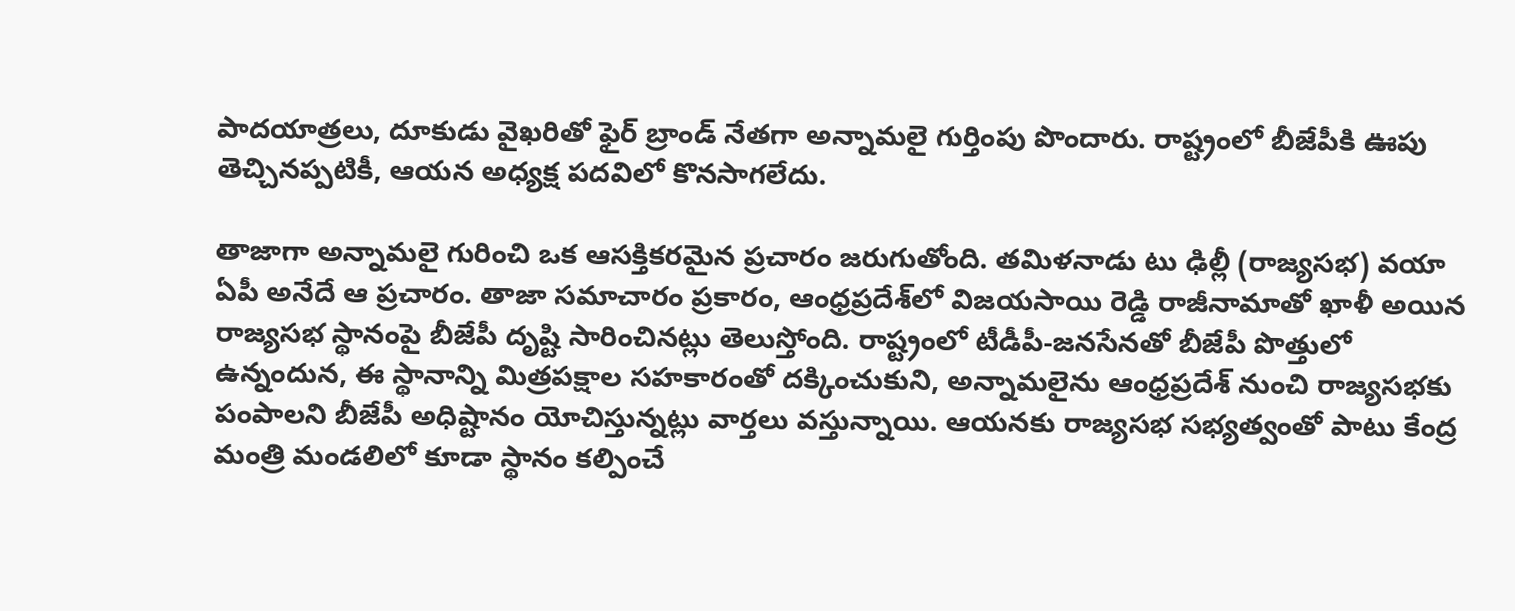పాదయాత్రలు, దూకుడు వైఖరితో ఫైర్ బ్రాండ్ నేతగా అన్నామలై గుర్తింపు పొందారు. రాష్ట్రంలో బీజేపీకి ఊపు తెచ్చినప్పటికీ, ఆయన అధ్యక్ష పదవిలో కొనసాగలేదు.

తాజాగా అన్నామలై గురించి ఒక ఆసక్తికరమైన ప్రచారం జరుగుతోంది. తమిళనాడు టు ఢిల్లీ (రాజ్యసభ) వయా ఏపీ అనేదే ఆ ప్రచారం. తాజా సమాచారం ప్రకారం, ఆంధ్రప్రదేశ్‌లో విజయసాయి రెడ్డి రాజీనామాతో ఖాళీ అయిన రాజ్యసభ స్థానంపై బీజేపీ దృష్టి సారించినట్లు తెలుస్తోంది. రాష్ట్రంలో టీడీపీ-జనసేనతో బీజేపీ పొత్తులో ఉన్నందున, ఈ స్థానాన్ని మిత్రపక్షాల సహకారంతో దక్కించుకుని, అన్నామలైను ఆంధ్రప్రదేశ్ నుంచి రాజ్యసభకు పంపాలని బీజేపీ అధిష్టానం యోచిస్తున్నట్లు వార్తలు వస్తున్నాయి. ఆయనకు రాజ్యసభ సభ్యత్వంతో పాటు కేంద్ర మంత్రి మండలిలో కూడా స్థానం కల్పించే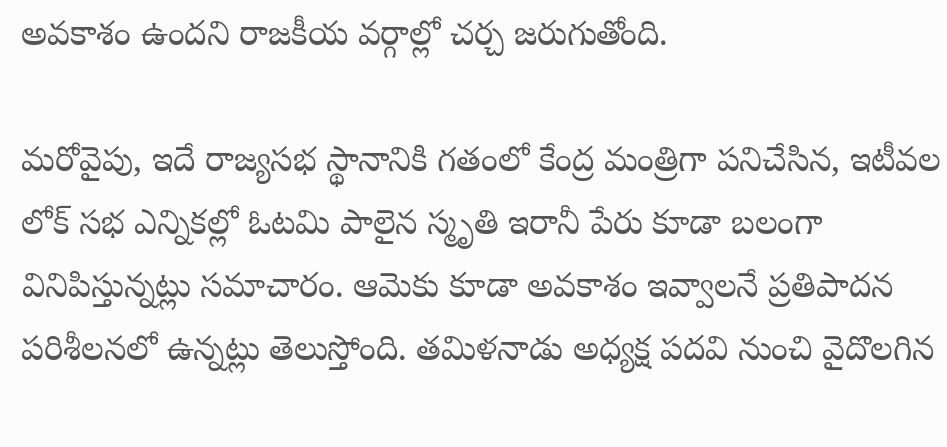అవకాశం ఉందని రాజకీయ వర్గాల్లో చర్చ జరుగుతోంది.

మరోవైపు, ఇదే రాజ్యసభ స్థానానికి గతంలో కేంద్ర మంత్రిగా పనిచేసిన, ఇటీవల లోక్ సభ ఎన్నికల్లో ఓటమి పాలైన స్మృతి ఇరానీ పేరు కూడా బలంగా వినిపిస్తున్నట్లు సమాచారం. ఆమెకు కూడా అవకాశం ఇవ్వాలనే ప్రతిపాదన పరిశీలనలో ఉన్నట్లు తెలుస్తోంది. తమిళనాడు అధ్యక్ష పదవి నుంచి వైదొలగిన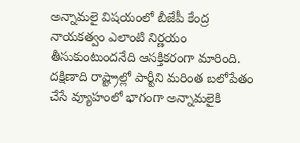అన్నామలై విషయంలో బీజేపీ కేంద్ర నాయకత్వం ఎలాంటి నిర్ణయం తీసుకుంటుందనేది ఆసక్తికరంగా మారింది. దక్షిణాది రాష్ట్రాల్లో పార్టీని మరింత బలోపేతం చేసే వ్యూహంలో భాగంగా అన్నామలైకి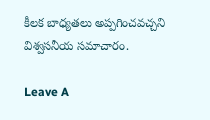కీలక బాధ్యతలు అప్పగించవచ్చని విశ్వసనీయ సమాచారం.

Leave A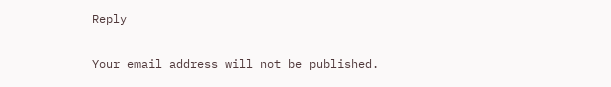Reply

Your email address will not be published.